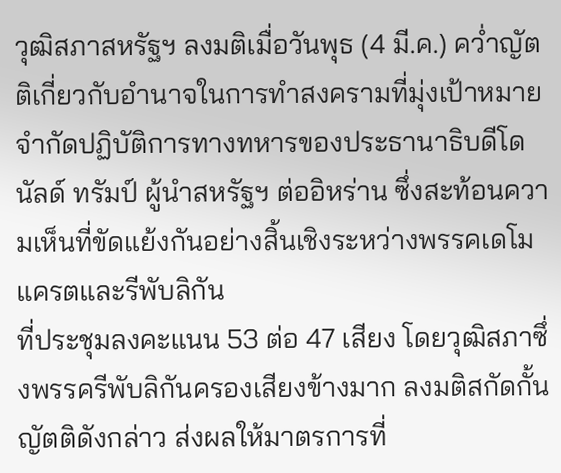วุฒิสภาสหรัฐฯ ลงมติเมื่อวันพุธ (4 มี.ค.) คว่ำญัตติเกี่ยวกับอำนาจในการทำสงครามที่มุ่งเป้าหมายจำกัดปฏิบัติการทางทหารของประธานาธิบดีโดนัลด์ ทรัมป์ ผู้นำสหรัฐฯ ต่ออิหร่าน ซึ่งสะท้อนความเห็นที่ขัดแย้งกันอย่างสิ้นเชิงระหว่างพรรคเดโมแครตและรีพับลิกัน
ที่ประชุมลงคะแนน 53 ต่อ 47 เสียง โดยวุฒิสภาซึ่งพรรครีพับลิกันครองเสียงข้างมาก ลงมติสกัดกั้นญัตติดังกล่าว ส่งผลให้มาตรการที่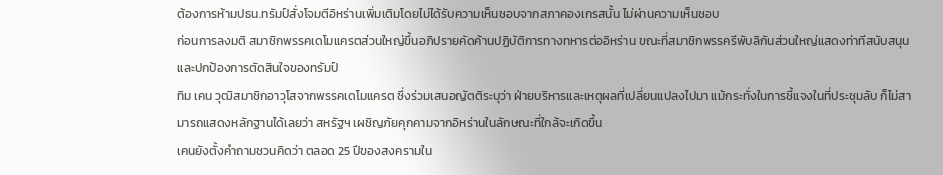ต้องการห้ามปธน.ทรัมป์สั่งโจมตีอิหร่านเพิ่มเติมโดยไม่ได้รับความเห็นชอบจากสภาคองเกรสนั้น ไม่ผ่านความเห็นชอบ
ก่อนการลงมติ สมาชิกพรรคเดโมแครตส่วนใหญ่ขึ้นอภิปรายคัดค้านปฏิบัติการทางทหารต่ออิหร่าน ขณะที่สมาชิกพรรครีพับลิกันส่วนใหญ่แสดงท่าทีสนับสนุนและปกป้องการตัดสินใจของทรัมป์
ทิม เคน วุฒิสมาชิกอาวุโสจากพรรคเดโมแครต ซึ่งร่วมเสนอญัตติระบุว่า ฝ่ายบริหารและเหตุผลที่เปลี่ยนแปลงไปมา แม้กระทั่งในการชี้แจงในที่ประชุมลับ ก็ไม่สามารถแสดงหลักฐานได้เลยว่า สหรัฐฯ เผชิญภัยคุกคามจากอิหร่านในลักษณะที่ใกล้จะเกิดขึ้น
เคนยังตั้งคำถามชวนคิดว่า ตลอด 25 ปีของสงครามใน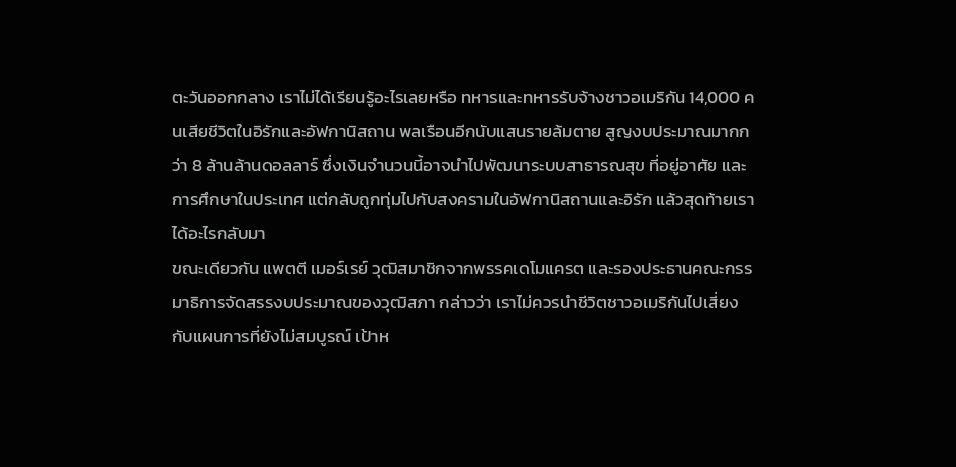ตะวันออกกลาง เราไม่ได้เรียนรู้อะไรเลยหรือ ทหารและทหารรับจ้างชาวอเมริกัน 14,000 คนเสียชีวิตในอิรักและอัฟกานิสถาน พลเรือนอีกนับแสนรายล้มตาย สูญงบประมาณมากกว่า 8 ล้านล้านดอลลาร์ ซึ่งเงินจำนวนนี้อาจนำไปพัฒนาระบบสาธารณสุข ที่อยู่อาศัย และการศึกษาในประเทศ แต่กลับถูกทุ่มไปกับสงครามในอัฟกานิสถานและอิรัก แล้วสุดท้ายเราได้อะไรกลับมา
ขณะเดียวกัน แพตตี เมอร์เรย์ วุฒิสมาชิกจากพรรคเดโมแครต และรองประธานคณะกรรมาธิการจัดสรรงบประมาณของวุฒิสภา กล่าวว่า เราไม่ควรนำชีวิตชาวอเมริกันไปเสี่ยงกับแผนการที่ยังไม่สมบูรณ์ เป้าห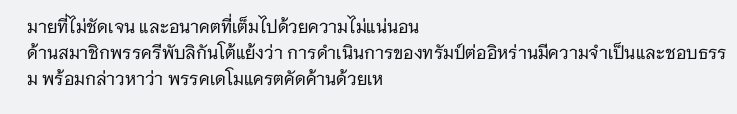มายที่ไม่ชัดเจน และอนาคตที่เต็มไปด้วยความไม่แน่นอน
ด้านสมาชิกพรรครีพับลิกันโต้แย้งว่า การดำเนินการของทรัมป์ต่ออิหร่านมีความจำเป็นและชอบธรรม พร้อมกล่าวหาว่า พรรคเดโมแครตคัดค้านด้วยเห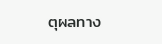ตุผลทาง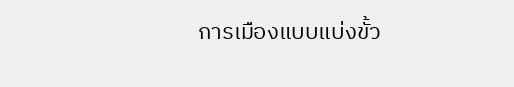การเมืองแบบแบ่งขั้ว